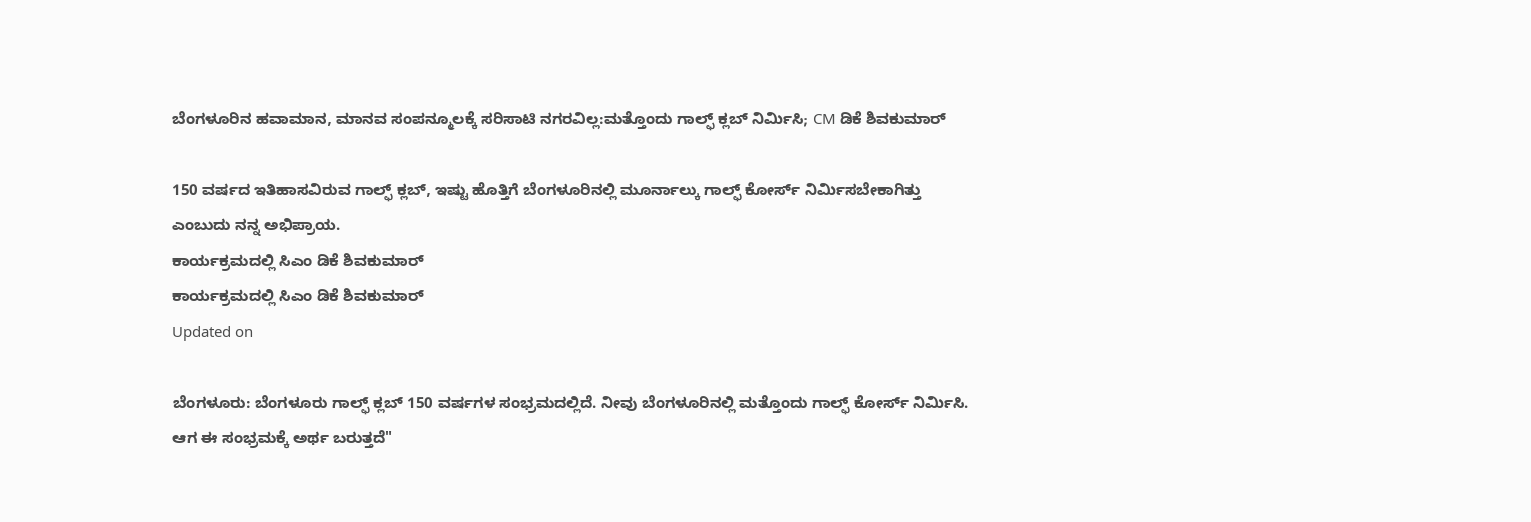ಬೆಂಗಳೂರಿನ ಹವಾಮಾನ, ಮಾನವ ಸಂಪನ್ಮೂಲಕ್ಕೆ ಸರಿಸಾಟಿ ನಗರವಿಲ್ಲ:ಮತ್ತೊಂದು ಗಾಲ್ಫ್ ಕ್ಲಬ್ ನಿರ್ಮಿಸಿ; CM ಡಿಕೆ ಶಿವಕುಮಾರ್

150 ವರ್ಷದ ಇತಿಹಾಸವಿರುವ ಗಾಲ್ಫ್ ಕ್ಲಬ್, ಇಷ್ಟು ಹೊತ್ತಿಗೆ ಬೆಂಗಳೂರಿನಲ್ಲಿ ಮೂರ್ನಾಲ್ಕು ಗಾಲ್ಫ್ ಕೋರ್ಸ್ ನಿರ್ಮಿಸಬೇಕಾಗಿತ್ತು ಎಂಬುದು ನನ್ನ ಅಭಿಪ್ರಾಯ.
ಕಾರ್ಯಕ್ರಮದಲ್ಲಿ ಸಿಎಂ ಡಿಕೆ ಶಿವಕುಮಾರ್
ಕಾರ್ಯಕ್ರಮದಲ್ಲಿ ಸಿಎಂ ಡಿಕೆ ಶಿವಕುಮಾರ್
Updated on

ಬೆಂಗಳೂರು: ಬೆಂಗಳೂರು ಗಾಲ್ಫ್ ಕ್ಲಬ್ 150 ವರ್ಷಗಳ ಸಂಭ್ರಮದಲ್ಲಿದೆ. ನೀವು ಬೆಂಗಳೂರಿನಲ್ಲಿ ಮತ್ತೊಂದು ಗಾಲ್ಫ್ ಕೋರ್ಸ್ ನಿರ್ಮಿಸಿ. ಆಗ ಈ ಸಂಭ್ರಮಕ್ಕೆ ಅರ್ಥ ಬರುತ್ತದೆ"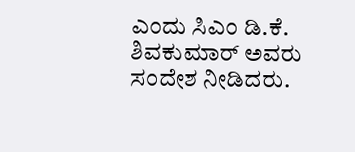ಎಂದು ಸಿಎಂ ಡಿ.ಕೆ. ಶಿವಕುಮಾರ್ ಅವರು ಸಂದೇಶ ನೀಡಿದರು.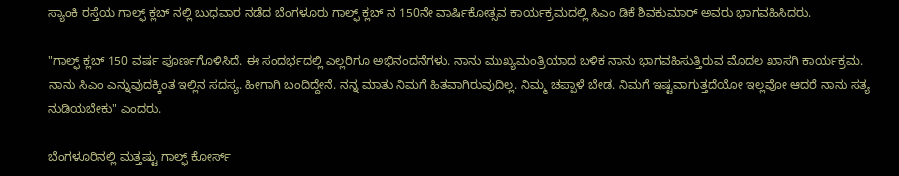ಸ್ಯಾಂಕಿ ರಸ್ತೆಯ ಗಾಲ್ಫ್ ಕ್ಲಬ್ ನಲ್ಲಿ ಬುಧವಾರ ನಡೆದ ಬೆಂಗಳೂರು ಗಾಲ್ಫ್ ಕ್ಲಬ್ ನ 150ನೇ ವಾರ್ಷಿಕೋತ್ಸವ ಕಾರ್ಯಕ್ರಮದಲ್ಲಿ ಸಿಎಂ ಡಿಕೆ ಶಿವಕುಮಾರ್ ಅವರು ಭಾಗವಹಿಸಿದರು.

"ಗಾಲ್ಫ್ ಕ್ಲಬ್ 150 ವರ್ಷ ಪೂರ್ಣಗೊಳಿಸಿದೆ. ಈ ಸಂದರ್ಭದಲ್ಲಿ ಎಲ್ಲರಿಗೂ ಅಭಿನಂದನೆಗಳು. ನಾನು ಮುಖ್ಯಮಂತ್ರಿಯಾದ ಬಳಿಕ ನಾನು ಭಾಗವಹಿಸುತ್ತಿರುವ ಮೊದಲ ಖಾಸಗಿ ಕಾರ್ಯಕ್ರಮ. ನಾನು ಸಿಎಂ ಎನ್ನುವುದಕ್ಕಿಂತ ಇಲ್ಲಿನ ಸದಸ್ಯ. ಹೀಗಾಗಿ ಬಂದಿದ್ದೇನೆ. ನನ್ನ ಮಾತು ನಿಮಗೆ ಹಿತವಾಗಿರುವುದಿಲ್ಲ. ನಿಮ್ಮ ಚಪ್ಪಾಳೆ ಬೇಡ. ನಿಮಗೆ ಇಷ್ಟವಾಗುತ್ತದೆಯೋ ಇಲ್ಲವೋ ಆದರೆ ನಾನು ಸತ್ಯ ನುಡಿಯಬೇಕು" ಎಂದರು.

ಬೆಂಗಳೂರಿನಲ್ಲಿ ಮತ್ತಷ್ಟು ಗಾಲ್ಫ್ ಕೋರ್ಸ್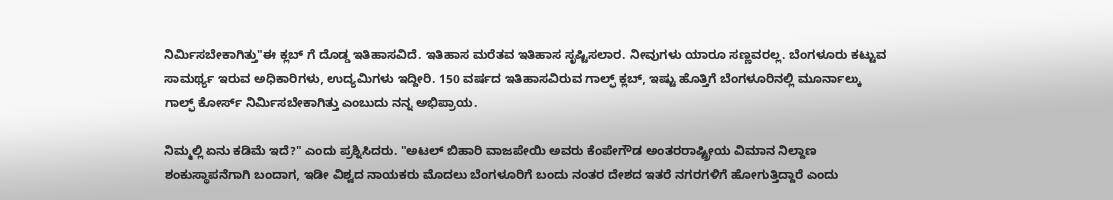ನಿರ್ಮಿಸಬೇಕಾಗಿತ್ತು"ಈ ಕ್ಲಬ್ ಗೆ ದೊಡ್ಡ ಇತಿಹಾಸವಿದೆ. ಇತಿಹಾಸ ಮರೆತವ ಇತಿಹಾಸ ಸೃಷ್ಟಿಸಲಾರ. ನೀವುಗಳು ಯಾರೂ ಸಣ್ಣವರಲ್ಲ. ಬೆಂಗಳೂರು ಕಟ್ಟುವ ಸಾಮರ್ಥ್ಯ ಇರುವ ಅಧಿಕಾರಿಗಳು, ಉದ್ಯಮಿಗಳು ಇದ್ದೀರಿ. 150 ವರ್ಷದ ಇತಿಹಾಸವಿರುವ ಗಾಲ್ಫ್ ಕ್ಲಬ್, ಇಷ್ಟು ಹೊತ್ತಿಗೆ ಬೆಂಗಳೂರಿನಲ್ಲಿ ಮೂರ್ನಾಲ್ಕು ಗಾಲ್ಫ್ ಕೋರ್ಸ್ ನಿರ್ಮಿಸಬೇಕಾಗಿತ್ತು ಎಂಬುದು ನನ್ನ ಅಭಿಪ್ರಾಯ.

ನಿಮ್ಮಲ್ಲಿ ಏನು ಕಡಿಮೆ ಇದೆ?" ಎಂದು ಪ್ರಶ್ನಿಸಿದರು. "ಅಟಲ್ ಬಿಹಾರಿ ವಾಜಪೇಯಿ ಅವರು ಕೆಂಪೇಗೌಡ ಅಂತರರಾಷ್ಟ್ರೀಯ ವಿಮಾನ ನಿಲ್ದಾಣ ಶಂಕುಸ್ಥಾಪನೆಗಾಗಿ ಬಂದಾಗ, ಇಡೀ ವಿಶ್ವದ ನಾಯಕರು ಮೊದಲು ಬೆಂಗಳೂರಿಗೆ ಬಂದು ನಂತರ ದೇಶದ ಇತರೆ ನಗರಗಳಿಗೆ ಹೋಗುತ್ತಿದ್ದಾರೆ ಎಂದು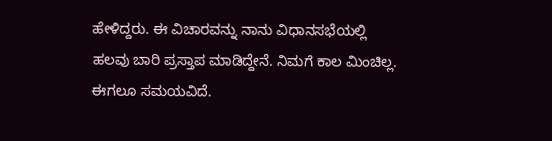ಹೇಳಿದ್ದರು. ಈ ವಿಚಾರವನ್ನು ನಾನು ವಿಧಾನಸಭೆಯಲ್ಲಿ ಹಲವು ಬಾರಿ ಪ್ರಸ್ತಾಪ ಮಾಡಿದ್ದೇನೆ. ನಿಮಗೆ ಕಾಲ ಮಿಂಚಿಲ್ಲ. ಈಗಲೂ ಸಮಯವಿದೆ.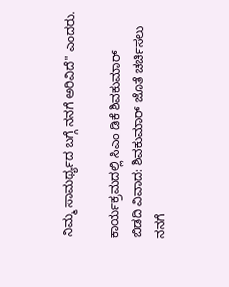ನಿಮ್ಮ ಸಾಮರ್ಥ್ಯದ ಬಗ್ಗೆ ನನಗೆ ಅರಿವಿದೆ" ಎಂದರು.

ಕಾರ್ಯಕ್ರಮದಲ್ಲಿ ಸಿಎಂ ಡಿಕೆ ಶಿವಕುಮಾರ್
ಬಿಡದಿ ವಿವಾದ: ಶಿವಕುಮಾರ್ ಜೊತೆ ಚರ್ಚಿಸಲು ನನಗೆ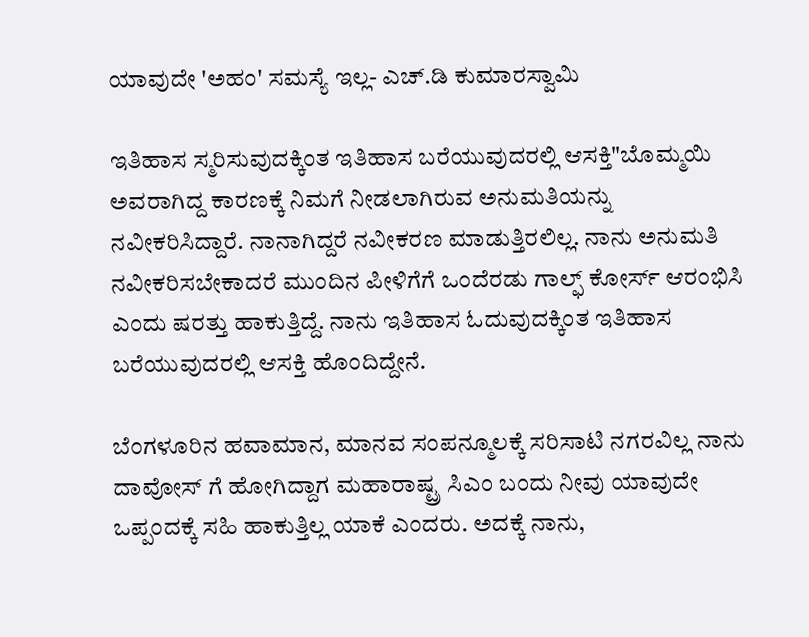ಯಾವುದೇ 'ಅಹಂ' ಸಮಸ್ಯೆ ಇಲ್ಲ- ಎಚ್.ಡಿ ಕುಮಾರಸ್ವಾಮಿ

ಇತಿಹಾಸ ಸ್ಮರಿಸುವುದಕ್ಕಿಂತ ಇತಿಹಾಸ ಬರೆಯುವುದರಲ್ಲಿ ಆಸಕ್ತಿ"ಬೊಮ್ಮಯಿ ಅವರಾಗಿದ್ದ ಕಾರಣಕ್ಕೆ ನಿಮಗೆ ನೀಡಲಾಗಿರುವ ಅನುಮತಿಯನ್ನು ನವೀಕರಿಸಿದ್ದಾರೆ. ನಾನಾಗಿದ್ದರೆ ನವೀಕರಣ ಮಾಡುತ್ತಿರಲಿಲ್ಲ. ನಾನು ಅನುಮತಿ ನವೀಕರಿಸಬೇಕಾದರೆ ಮುಂದಿನ ಪೀಳಿಗೆಗೆ ಒಂದೆರಡು ಗಾಲ್ಫ್ ಕೋರ್ಸ್ ಆರಂಭಿಸಿ ಎಂದು ಷರತ್ತು ಹಾಕುತ್ತಿದ್ದೆ. ನಾನು ಇತಿಹಾಸ ಓದುವುದಕ್ಕಿಂತ ಇತಿಹಾಸ ಬರೆಯುವುದರಲ್ಲಿ ಆಸಕ್ತಿ ಹೊಂದಿದ್ದೇನೆ.

ಬೆಂಗಳೂರಿನ ಹವಾಮಾನ, ಮಾನವ ಸಂಪನ್ಮೂಲಕ್ಕೆ ಸರಿಸಾಟಿ ನಗರವಿಲ್ಲ ನಾನು ದಾವೋಸ್ ಗೆ ಹೋಗಿದ್ದಾಗ ಮಹಾರಾಷ್ಟ್ರ ಸಿಎಂ ಬಂದು ನೀವು ಯಾವುದೇ ಒಪ್ಪಂದಕ್ಕೆ ಸಹಿ ಹಾಕುತ್ತಿಲ್ಲ ಯಾಕೆ ಎಂದರು. ಅದಕ್ಕೆ ನಾನು,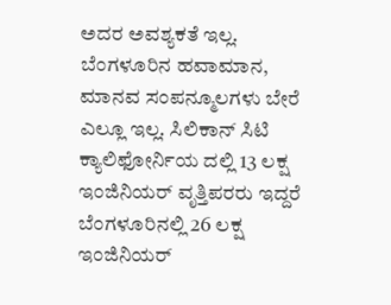ಅದರ ಅವಶ್ಯಕತೆ ಇಲ್ಲ. ಬೆಂಗಳೂರಿನ ಹವಾಮಾನ, ಮಾನವ ಸಂಪನ್ಮೂಲಗಳು ಬೇರೆ ಎಲ್ಲೂ ಇಲ್ಲ. ಸಿಲಿಕಾನ್ ಸಿಟಿ ಕ್ಯಾಲಿಫೋರ್ನಿಯ ದಲ್ಲಿ 13 ಲಕ್ಷ ಇಂಜಿನಿಯರ್ ವೃತ್ತಿಪರರು ಇದ್ದರೆ ಬೆಂಗಳೂರಿನಲ್ಲಿ 26 ಲಕ್ಷ ಇಂಜಿನಿಯರ್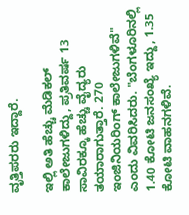ವೃತ್ತಿಪರರು ಇದ್ದಾರೆ.

ಇಲ್ಲಿ ಅತಿ ಹೆಚ್ಚು ಮೆಡಿಕಲ್ ಕಾಲೇಜುಗಳಿದ್ದು, ಪ್ರತಿವರ್ಷ 13 ಸಾವಿರಕ್ಕೂ ಹೆಚ್ಚು ವೈದ್ಯರು ತಯಾರಾಗುತ್ತಾರೆ. 270 ಇಂಜಿನಿಯರಿಂಗ್ ಕಾಲೇಜುಗಳಿವೆ" ಎಂದು ವಿವರಿಸಿದರು. "ಬೆಂಗಳೂರಿನಲ್ಲಿ 1.40 ಕೋಟಿ ಜನಸಂಖ್ಯೆ ಇದ್ದು, 1.35 ಕೋಟಿ ವಾಹನಗಳಿವೆ.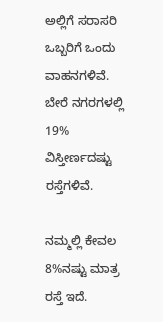ಅಲ್ಲಿಗೆ ಸರಾಸರಿ ಒಬ್ಬರಿಗೆ ಒಂದು ವಾಹನಗಳಿವೆ. ಬೇರೆ ನಗರಗಳಲ್ಲಿ 19% ವಿಸ್ತೀರ್ಣದಷ್ಟು ರಸ್ತೆಗಳಿವೆ.

ನಮ್ಮಲ್ಲಿ ಕೇವಲ 8%ನಷ್ಟು ಮಾತ್ರ ರಸ್ತೆ ಇದೆ.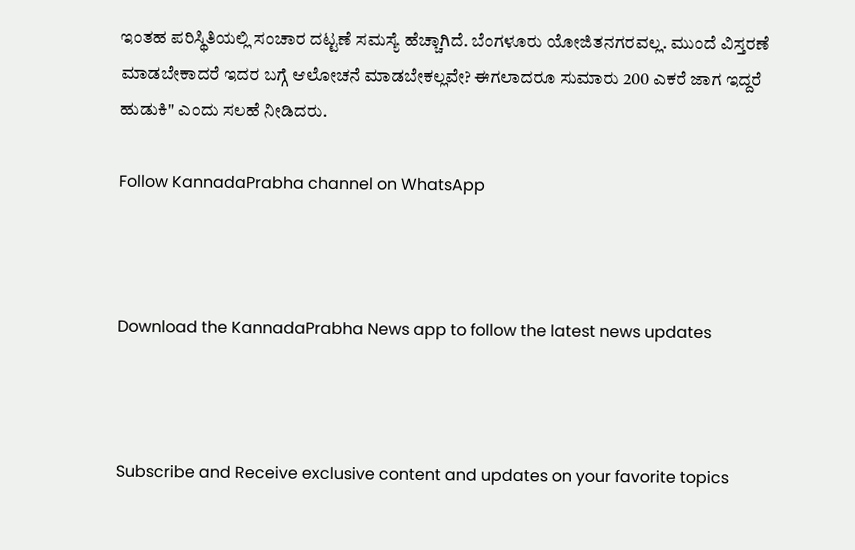ಇಂತಹ ಪರಿಸ್ಥಿತಿಯಲ್ಲಿ ಸಂಚಾರ ದಟ್ಟಣೆ ಸಮಸ್ಯೆ ಹೆಚ್ಚಾಗಿದೆ. ಬೆಂಗಳೂರು ಯೋಜಿತನಗರವಲ್ಲ. ಮುಂದೆ ವಿಸ್ತರಣೆ ಮಾಡಬೇಕಾದರೆ ಇದರ ಬಗ್ಗೆ ಆಲೋಚನೆ ಮಾಡಬೇಕಲ್ಲವೇ? ಈಗಲಾದರೂ ಸುಮಾರು 200 ಎಕರೆ ಜಾಗ ಇದ್ದರೆ ಹುಡುಕಿ" ಎಂದು ಸಲಹೆ ನೀಡಿದರು.

Follow KannadaPrabha channel on WhatsApp



Download the KannadaPrabha News app to follow the latest news updates



Subscribe and Receive exclusive content and updates on your favorite topics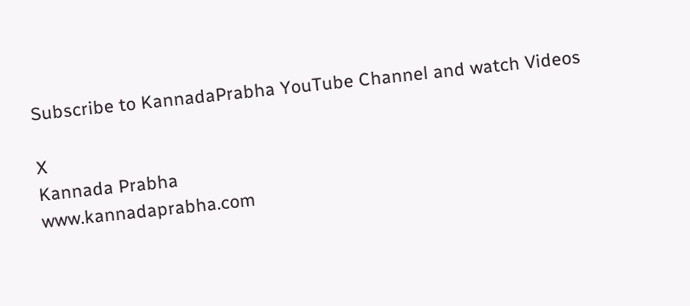Subscribe to KannadaPrabha YouTube Channel and watch Videos

X
Kannada Prabha
www.kannadaprabha.com